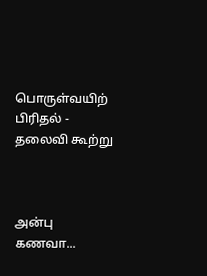பொருள்வயிற் பிரிதல் - தலைவி கூற்று



அன்பு கணவா...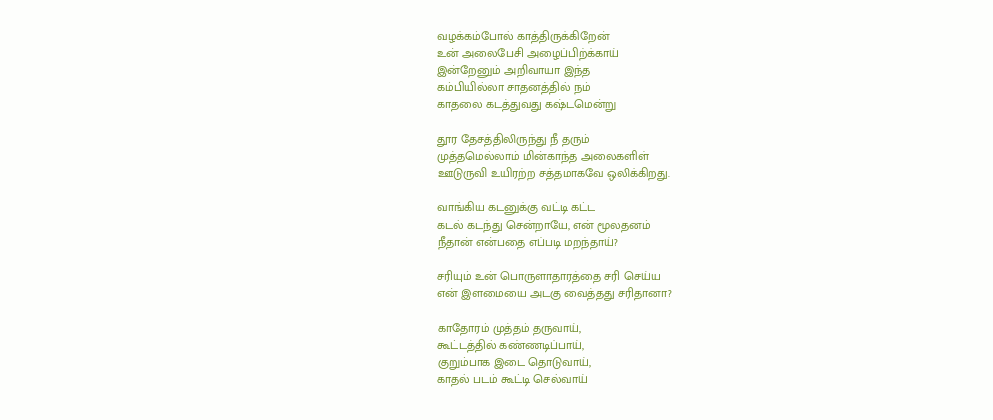வழக்கம்போல் காத்திருக்கிறேன்
உன் அலைபேசி அழைப்பிற்க்காய்
இன்றேனும் அறிவாயா இந்த
கம்பியில்லா சாதனத்தில் நம்
காதலை கடத்துவது கஷ்டமென்று

தூர தேசத்திலிருந்து நீ தரும்
முத்தமெல்லாம் மின்காந்த அலைகளிள்
ஊடுருவி உயிரற்ற சத்தமாகவே ஒலிக்கிறது.

வாங்கிய கடனுக்கு வட்டி கட்ட
கடல் கடந்து சென்றாயே, என் மூலதனம்
நீதான் என்பதை எப்படி மறந்தாய்?

சரியும் உன் பொருளாதாரத்தை சரி செய்ய
என் இளமையை அடகு வைத்தது சரிதானா?

காதோரம் முத்தம் தருவாய்,
கூட்டத்தில் கண்ணடிப்பாய்,
குறும்பாக இடை தொடுவாய்,
காதல் படம் கூட்டி செல்வாய்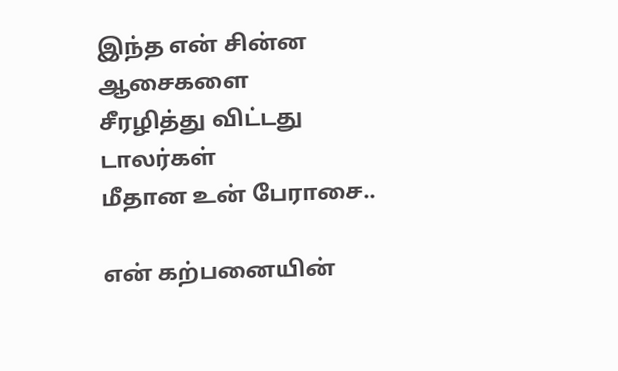இந்த என் சின்ன ஆசைகளை
சீரழித்து விட்டது டாலர்கள்
மீதான உன் பேராசை..

என் கற்பனையின்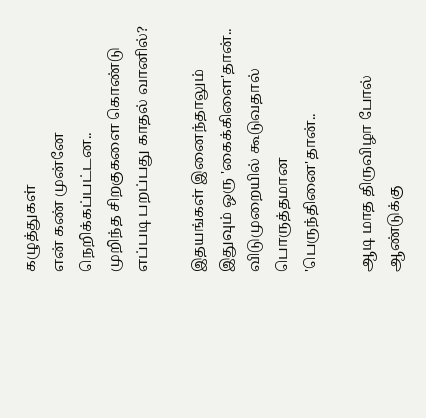கழுத்துகள்
என் கண் முன்னே நெறிக்கப்பட்டன..
முறிந்த சிறகுகளை கொண்டு
எப்படி பறப்பது காதல் வானில்?

இதயங்கள் இனைந்தாலும்
இதுவும் ஒரு 'கைக்கிளை'தான்..
விடுமுறையில் கூடுவதால்
பொருத்தமான 'பெருந்தினை'தான்..

ஆடி மாத திருவிழா போல் ஆண்டுக்கு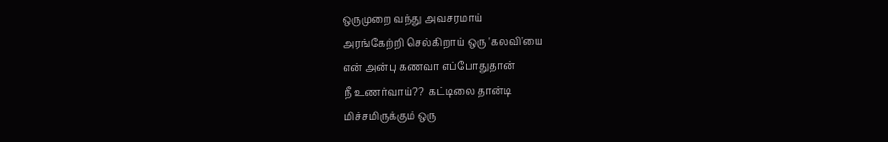ஒருமுறை வந்து அவசரமாய்
அரங்கேற்றி செல்கிறாய் ஒரு 'கலவி'யை
என் அன்பு கணவா எப்போதுதான்
நீ உணர்வாய்??  கட்டிலை தான்டி
மிச்சமிருக்கும் ஒரு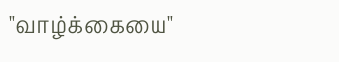"வாழ்க்கையை"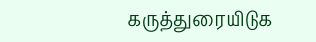கருத்துரையிடுக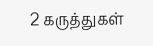2 கருத்துகள்